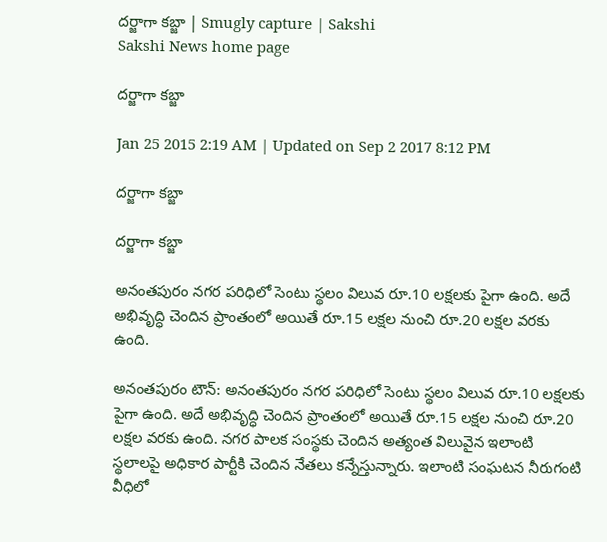దర్జాగా కబ్జా | Smugly capture | Sakshi
Sakshi News home page

దర్జాగా కబ్జా

Jan 25 2015 2:19 AM | Updated on Sep 2 2017 8:12 PM

దర్జాగా కబ్జా

దర్జాగా కబ్జా

అనంతపురం నగర పరిధిలో సెంటు స్థలం విలువ రూ.10 లక్షలకు పైగా ఉంది. అదే అభివృద్ధి చెందిన ప్రాంతంలో అయితే రూ.15 లక్షల నుంచి రూ.20 లక్షల వరకు ఉంది.

అనంతపురం టౌన్: అనంతపురం నగర పరిధిలో సెంటు స్థలం విలువ రూ.10 లక్షలకు పైగా ఉంది. అదే అభివృద్ధి చెందిన ప్రాంతంలో అయితే రూ.15 లక్షల నుంచి రూ.20 లక్షల వరకు ఉంది. నగర పాలక సంస్థకు చెందిన అత్యంత విలువైన ఇలాంటి స్థలాలపై అధికార పార్టీకి చెందిన నేతలు కన్నేస్తున్నారు. ఇలాంటి సంఘటన నీరుగంటి వీధిలో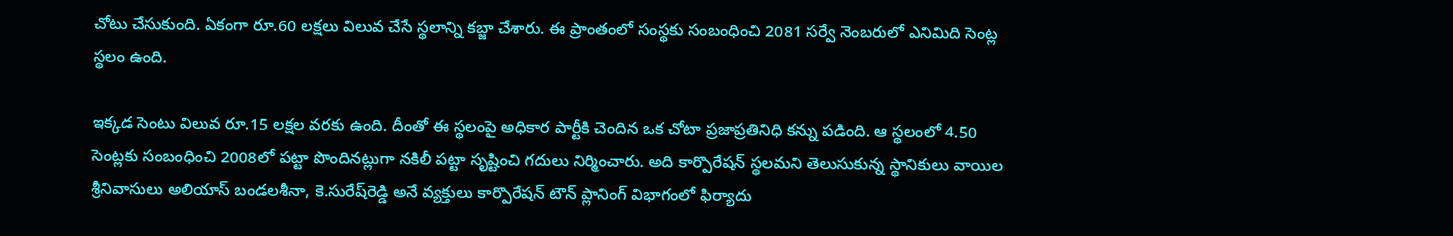చోటు చేసుకుంది. ఏకంగా రూ.60 లక్షలు విలువ చేసే స్థలాన్ని కబ్జా చేశారు. ఈ ప్రాంతంలో సంస్థకు సంబంధించి 2081 సర్వే నెంబరులో ఎనిమిది సెంట్ల స్థలం ఉంది.

ఇక్కడ సెంటు విలువ రూ.15 లక్షల వరకు ఉంది. దీంతో ఈ స్థలంపై అధికార పార్టీకి చెందిన ఒక చోటా ప్రజాప్రతినిధి కన్ను పడింది. ఆ స్థలంలో 4.50 సెంట్లకు సంబంధించి 2008లో పట్టా పొందినట్లుగా నకిలీ పట్టా సృష్టించి గదులు నిర్మించారు. అది కార్పొరేషన్ స్థలమని తెలుసుకున్న స్థానికులు వాయిల శ్రీనివాసులు అలియాస్ బండలశీనా, కె.సురేష్‌రెడ్డి అనే వ్యక్తులు కార్పొరేషన్ టౌన్ ప్లానింగ్ విభాగంలో ఫిర్యాదు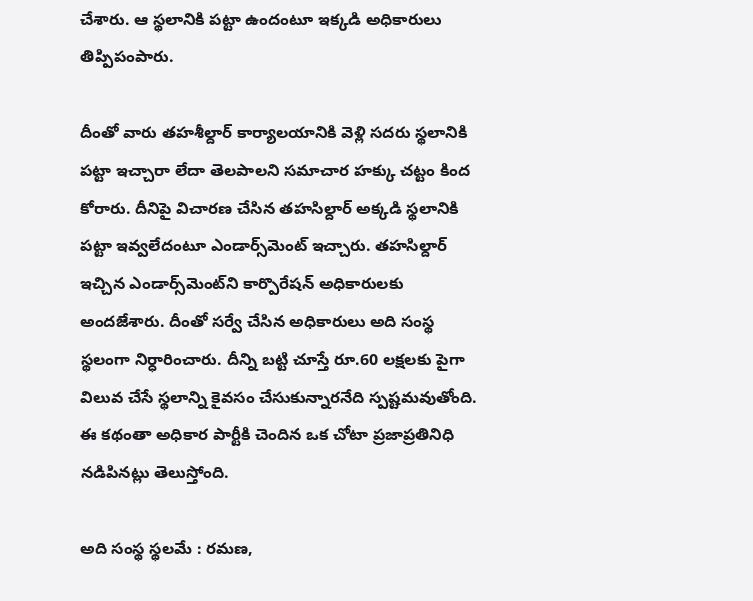చేశారు. ఆ స్థలానికి పట్టా ఉందంటూ ఇక్కడి అధికారులు తిప్పిపంపారు.

దీంతో వారు తహశీల్దార్ కార్యాలయానికి వెళ్లి సదరు స్థలానికి పట్టా ఇచ్చారా లేదా తెలపాలని సమాచార హక్కు చట్టం కింద కోరారు. దీనిపై విచారణ చేసిన తహసిల్దార్ అక్కడి స్థలానికి పట్టా ఇవ్వలేదంటూ ఎండార్స్‌మెంట్ ఇచ్చారు. తహసిల్దార్ ఇచ్చిన ఎండార్స్‌మెంట్‌ని కార్పొరేషన్ అధికారులకు అందజేశారు. దీంతో సర్వే చేసిన అధికారులు అది సంస్థ స్థలంగా నిర్ధారించారు. దీన్ని బట్టి చూస్తే రూ.60 లక్షలకు పైగా విలువ చేసే స్థలాన్ని కైవసం చేసుకున్నారనేది స్పష్టమవుతోంది. ఈ కథంతా అధికార పార్టీకి చెందిన ఒక చోటా ప్రజాప్రతినిధి నడిపినట్లు తెలుస్తోంది.

అది సంస్థ స్థలమే : రమణ,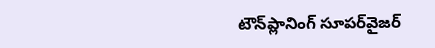టౌన్‌ప్లానింగ్ సూపర్‌వైజర్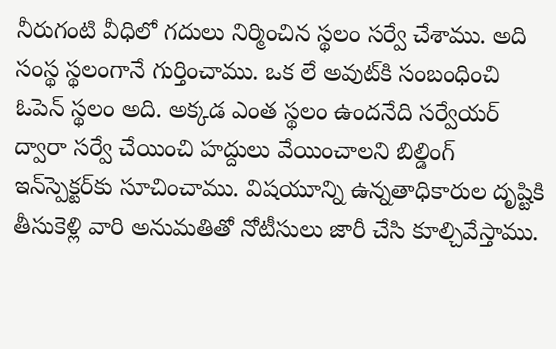నీరుగంటి వీధిలో గదులు నిర్మించిన స్థలం సర్వే చేశాము. అది సంస్థ స్థలంగానే గుర్తించాము. ఒక లే అవుట్‌కి సంబంధించి ఓపెన్ స్థలం అది. అక్కడ ఎంత స్థలం ఉందనేది సర్వేయర్ ద్వారా సర్వే చేయించి హద్దులు వేయించాలని బిల్డింగ్ ఇన్‌స్పెక్టర్‌కు సూచించాము. విషయూన్ని ఉన్నతాధికారుల దృష్టికి తీసుకెళ్లి వారి అనుమతితో నోటీసులు జారీ చేసి కూల్చివేస్తాము.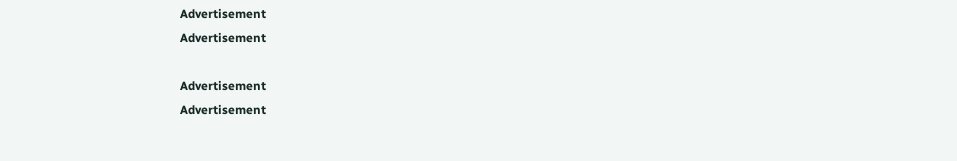Advertisement
Advertisement

Advertisement
Advertisement